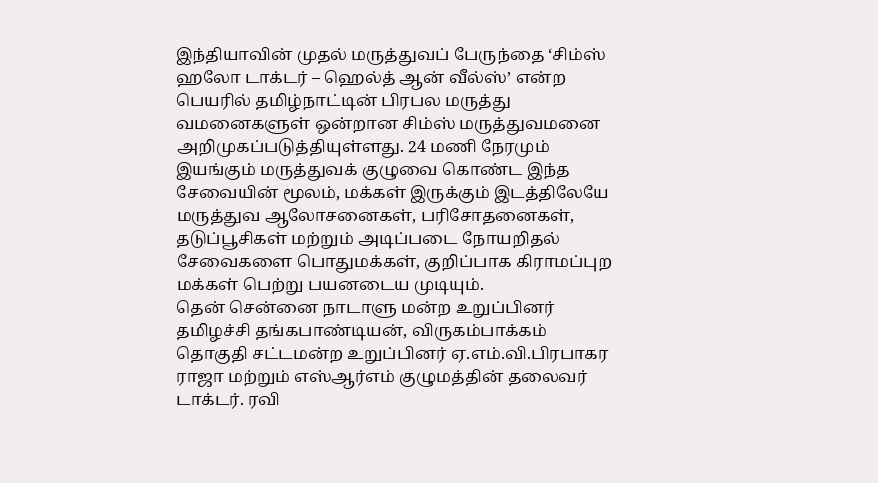இந்தியாவின் முதல் மருத்துவப் பேருந்தை ‘சிம்ஸ் ஹலோ டாக்டர் – ஹெல்த் ஆன் வீல்ஸ்’ என்ற பெயரில் தமிழ்நாட்டின் பிரபல மருத்து வமனைகளுள் ஒன்றான சிம்ஸ் மருத்துவமனை அறிமுகப்படுத்தியுள்ளது. 24 மணி நேரமும் இயங்கும் மருத்துவக் குழுவை கொண்ட இந்த சேவையின் மூலம், மக்கள் இருக்கும் இடத்திலேயே மருத்துவ ஆலோசனைகள், பரிசோதனைகள், தடுப்பூசிகள் மற்றும் அடிப்படை நோயறிதல் சேவைகளை பொதுமக்கள், குறிப்பாக கிராமப்புற மக்கள் பெற்று பயனடைய முடியும்.
தென் சென்னை நாடாளு மன்ற உறுப்பினர் தமிழச்சி தங்கபாண்டியன், விருகம்பாக்கம் தொகுதி சட்டமன்ற உறுப்பினர் ஏ.எம்.வி.பிரபாகர ராஜா மற்றும் எஸ்ஆர்எம் குழுமத்தின் தலைவர் டாக்டர். ரவி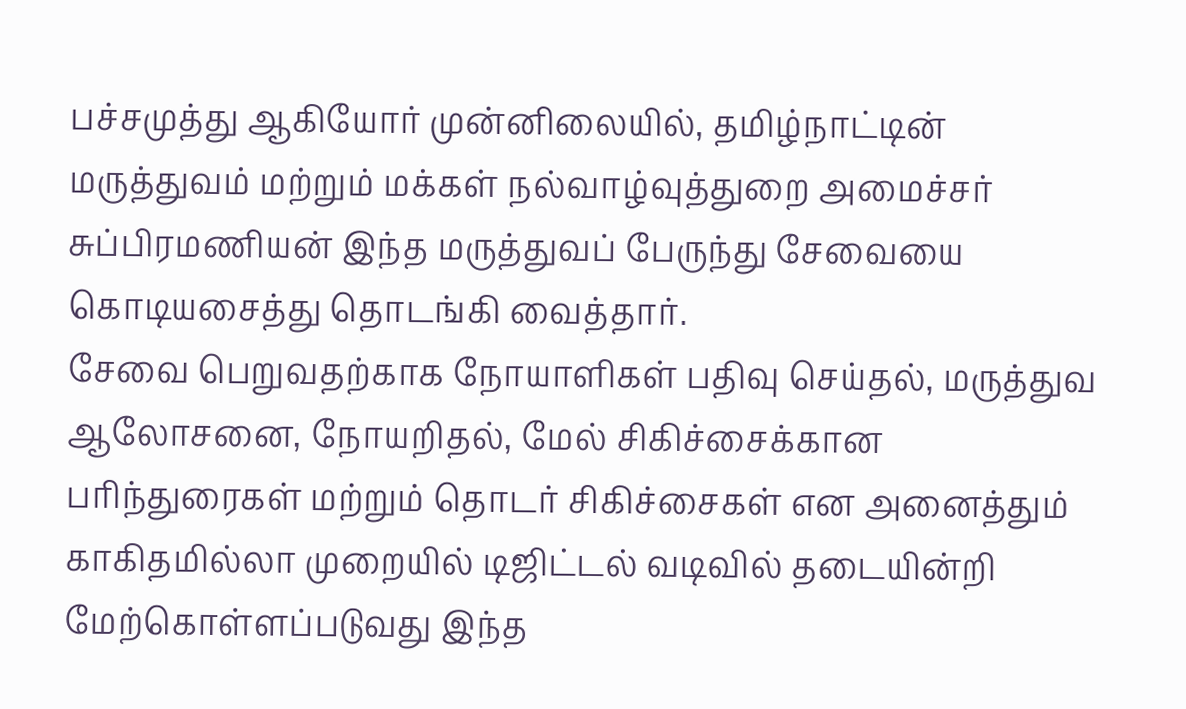பச்சமுத்து ஆகியோர் முன்னிலையில், தமிழ்நாட்டின் மருத்துவம் மற்றும் மக்கள் நல்வாழ்வுத்துறை அமைச்சர் சுப்பிரமணியன் இந்த மருத்துவப் பேருந்து சேவையை கொடியசைத்து தொடங்கி வைத்தார்.
சேவை பெறுவதற்காக நோயாளிகள் பதிவு செய்தல், மருத்துவ ஆலோசனை, நோயறிதல், மேல் சிகிச்சைக்கான பரிந்துரைகள் மற்றும் தொடர் சிகிச்சைகள் என அனைத்தும் காகிதமில்லா முறையில் டிஜிட்டல் வடிவில் தடையின்றி மேற்கொள்ளப்படுவது இந்த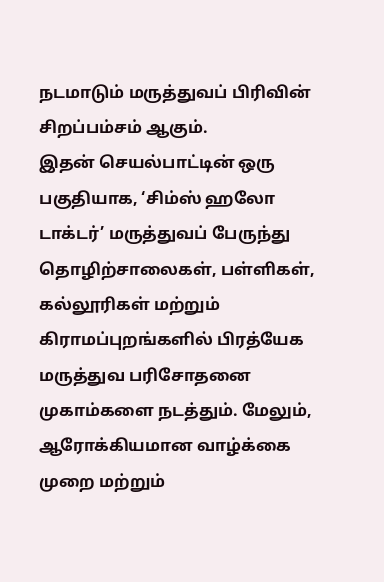நடமாடும் மருத்துவப் பிரிவின் சிறப்பம்சம் ஆகும்.
இதன் செயல்பாட்டின் ஒரு பகுதியாக, ‘சிம்ஸ் ஹலோ டாக்டர்’ மருத்துவப் பேருந்து தொழிற்சாலைகள், பள்ளிகள், கல்லூரிகள் மற்றும் கிராமப்புறங்களில் பிரத்யேக மருத்துவ பரிசோதனை முகாம்களை நடத்தும். மேலும், ஆரோக்கியமான வாழ்க்கை முறை மற்றும்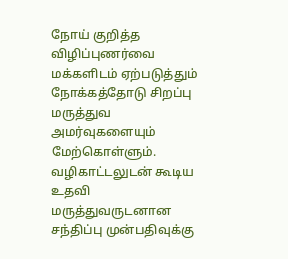நோய் குறித்த விழிப்புணர்வை மக்களிடம் ஏற்படுத்தும் நோக்கத்தோடு சிறப்பு மருத்துவ அமர்வுகளையும் மேற்கொள்ளும். வழிகாட்டலுடன் கூடிய உதவி மருத்துவருடனான சந்திப்பு முன்பதிவுக்கு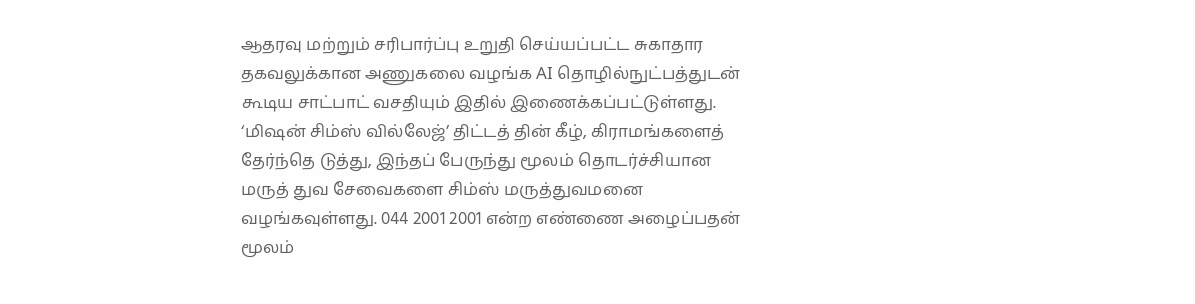ஆதரவு மற்றும் சரிபார்ப்பு உறுதி செய்யப்பட்ட சுகாதார தகவலுக்கான அணுகலை வழங்க AI தொழில்நுட்பத்துடன் கூடிய சாட்பாட் வசதியும் இதில் இணைக்கப்பட்டுள்ளது. ‘மிஷன் சிம்ஸ் வில்லேஜ்’ திட்டத் தின் கீழ், கிராமங்களைத் தேர்ந்தெ டுத்து, இந்தப் பேருந்து மூலம் தொடர்ச்சியான மருத் துவ சேவைகளை சிம்ஸ் மருத்துவமனை வழங்கவுள்ளது. 044 2001 2001 என்ற எண்ணை அழைப்பதன் மூலம்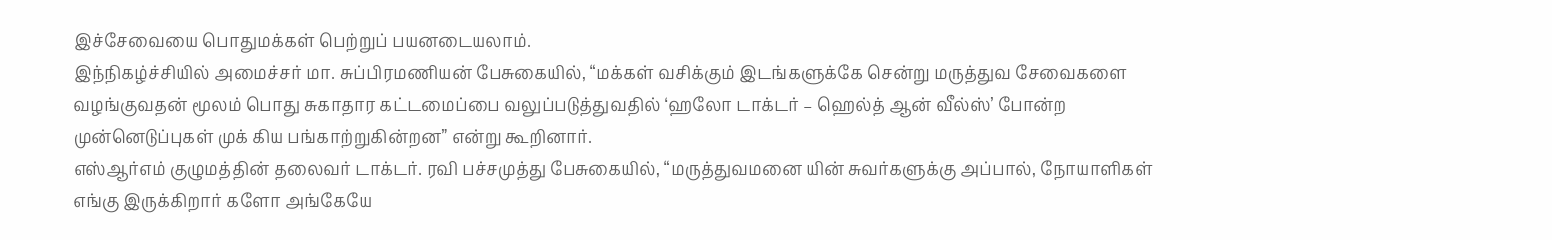இச்சேவையை பொதுமக்கள் பெற்றுப் பயனடையலாம்.
இந்நிகழ்ச்சியில் அமைச்சர் மா. சுப்பிரமணியன் பேசுகையில், “மக்கள் வசிக்கும் இடங்களுக்கே சென்று மருத்துவ சேவைகளை வழங்குவதன் மூலம் பொது சுகாதார கட்டமைப்பை வலுப்படுத்துவதில் ‘ஹலோ டாக்டர் – ஹெல்த் ஆன் வீல்ஸ்’ போன்ற முன்னெடுப்புகள் முக் கிய பங்காற்றுகின்றன” என்று கூறினார்.
எஸ்ஆர்எம் குழுமத்தின் தலைவர் டாக்டர். ரவி பச்சமுத்து பேசுகையில், “மருத்துவமனை யின் சுவர்களுக்கு அப்பால், நோயாளிகள் எங்கு இருக்கிறார் களோ அங்கேயே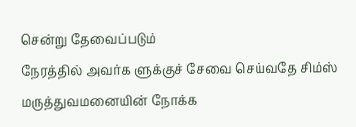சென்று தேவைப்படும்
நேரத்தில் அவர்க ளுக்குச் சேவை செய்வதே சிம்ஸ் மருத்துவமனையின் நோக்க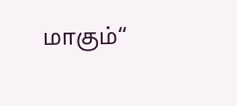மாகும்“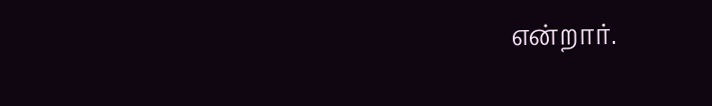என்றார்.